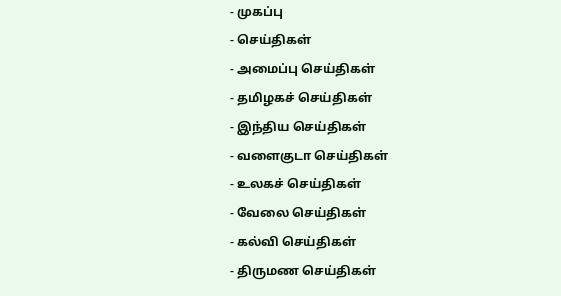- முகப்பு
- செய்திகள்
- அமைப்பு செய்திகள்
- தமிழகச் செய்திகள்
- இந்திய செய்திகள்
- வளைகுடா செய்திகள்
- உலகச் செய்திகள்
- வேலை செய்திகள்
- கல்வி செய்திகள்
- திருமண செய்திகள்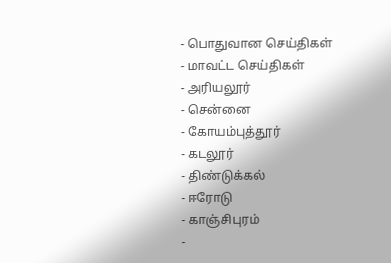- பொதுவான செய்திகள்
- மாவட்ட செய்திகள்
- அரியலூர்
- சென்னை
- கோயம்புத்தூர்
- கடலூர்
- திண்டுக்கல்
- ஈரோடு
- காஞ்சிபுரம்
-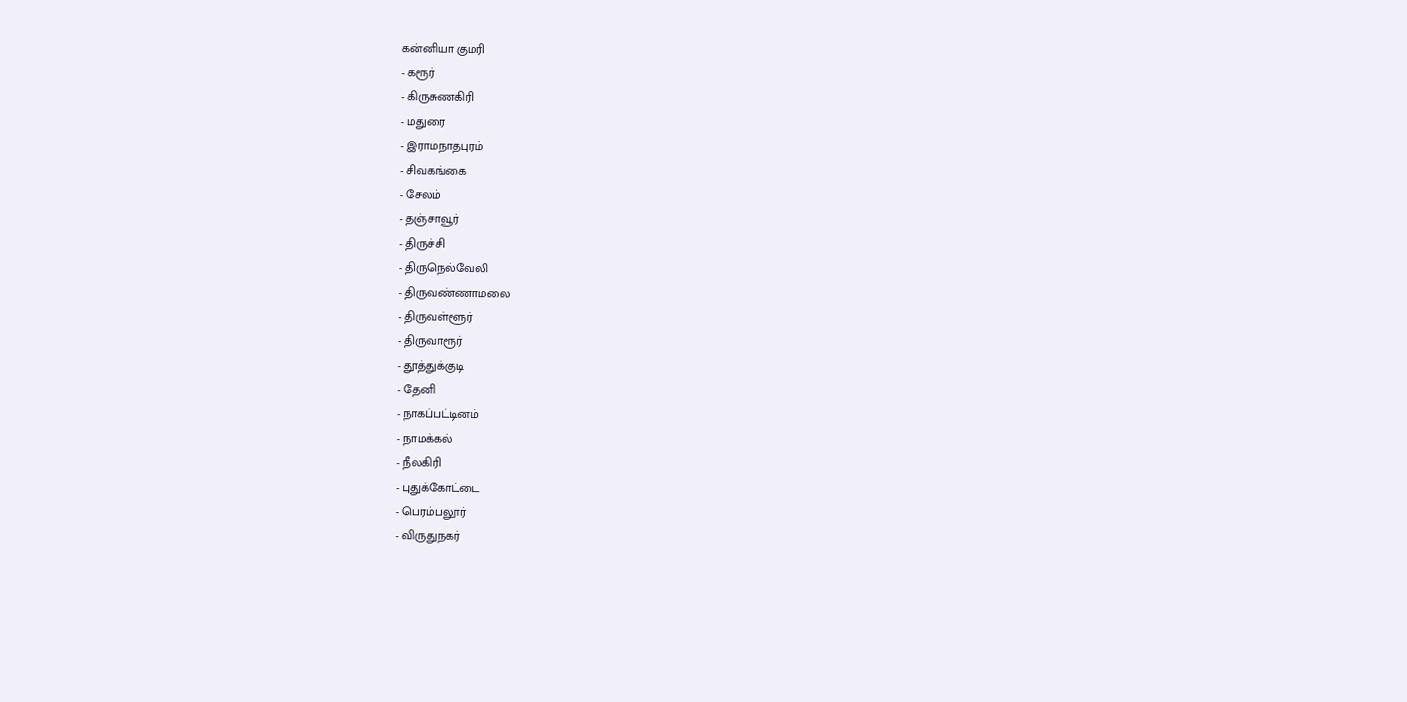கன்னியா குமரி
- கரூர்
- கிருசுணகிரி
- மதுரை
- இராமநாதபுரம்
- சிவகங்கை
- சேலம்
- தஞ்சாவூர்
- திருச்சி
- திருநெல்வேலி
- திருவண்ணாமலை
- திருவள்ளூர்
- திருவாரூர்
- தூத்துக்குடி
- தேனி
- நாகப்பட்டினம்
- நாமக்கல்
- நீலகிரி
- புதுக்கோட்டை
- பெரம்பலூர்
- விருதுநகர்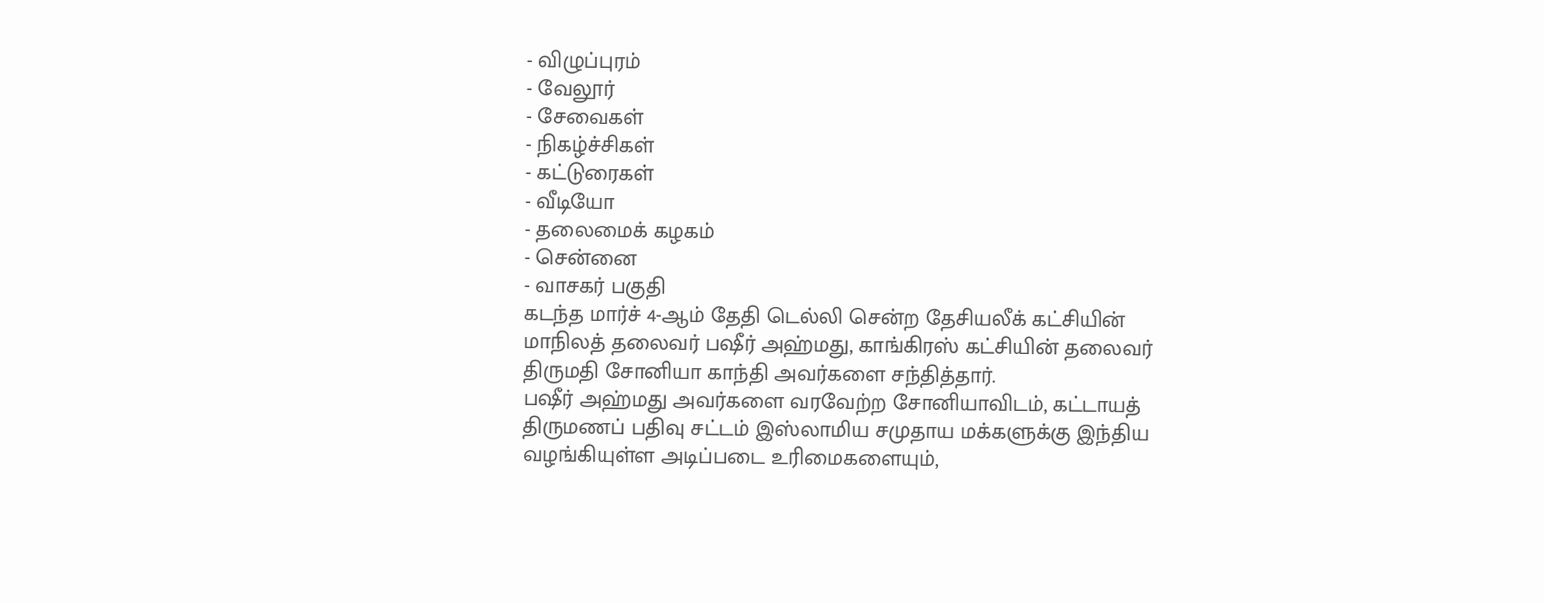- விழுப்புரம்
- வேலூர்
- சேவைகள்
- நிகழ்ச்சிகள்
- கட்டுரைகள்
- வீடியோ
- தலைமைக் கழகம்
- சென்னை
- வாசகர் பகுதி
கடந்த மார்ச் 4-ஆம் தேதி டெல்லி சென்ற தேசியலீக் கட்சியின் மாநிலத் தலைவர் பஷீர் அஹ்மது, காங்கிரஸ் கட்சியின் தலைவர் திருமதி சோனியா காந்தி அவர்களை சந்தித்தார்.
பஷீர் அஹ்மது அவர்களை வரவேற்ற சோனியாவிடம், கட்டாயத் திருமணப் பதிவு சட்டம் இஸ்லாமிய சமுதாய மக்களுக்கு இந்திய வழங்கியுள்ள அடிப்படை உரிமைகளையும்,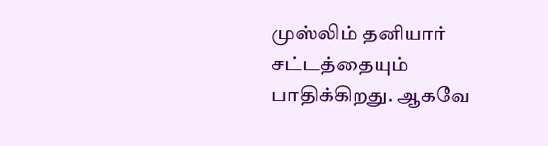முஸ்லிம் தனியார் சட்டத்தையும் பாதிக்கிறது. ஆகவே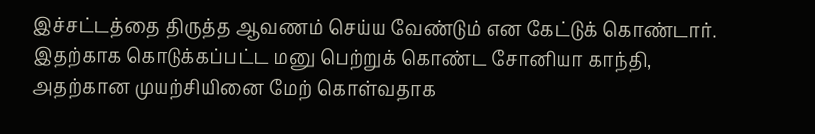இச்சட்டத்தை திருத்த ஆவணம் செய்ய வேண்டும் என கேட்டுக் கொண்டார். இதற்காக கொடுக்கப்பட்ட மனு பெற்றுக் கொண்ட சோனியா காந்தி, அதற்கான முயற்சியினை மேற் கொள்வதாக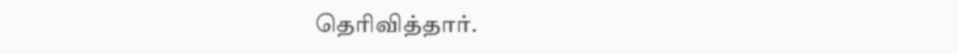தெரிவித்தார்.